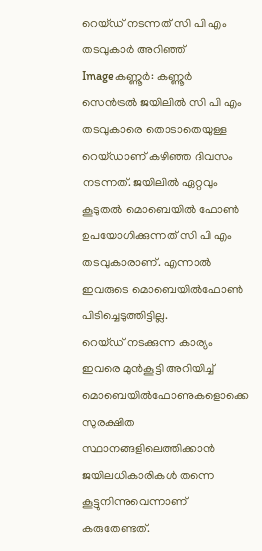റെയ്ഡ്‌ നടന്നത്‌ സി പി എം തടവുകാര്‍ അറിഞ്ഞ്‌
Imageകണ്ണൂര്‍: കണ്ണൂര്‍ സെന്‍ട്രല്‍ ജയിലില്‍ സി പി എം തടവുകാരെ തൊടാതെയുള്ള റെയ്ഡാണ്‌ കഴിഞ്ഞ ദിവസം നടന്നത്‌. ജയിലില്‍ ഏറ്റവും കൂടുതല്‍ മൊബെയില്‍ ഫോണ്‍ ഉപയോഗിക്കുന്നത്‌ സി പി എം തടവുകാരാണ്‌. എന്നാല്‍ ഇവരുടെ മൊബെയില്‍ഫോണ്‍ പിടിച്ചെടുത്തിട്ടില്ല.
റെയ്ഡ്‌ നടക്കുന്ന കാര്യം ഇവരെ മുന്‍കൂട്ടി അറിയിച്ച്‌ മൊബെയില്‍ഫോണുകളൊക്കെ സുരക്ഷിത സ്ഥാനങ്ങളിലെത്തിക്കാന്‍ ജയിലധികാരികള്‍ തന്നെ കൂട്ടുനിന്നുവെന്നാണ്‌ കരുതേണ്ടത്‌.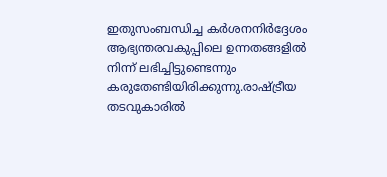ഇതുസംബന്ധിച്ച കര്‍ശനനിര്‍ദ്ദേശം ആഭ്യന്തരവകുപ്പിലെ ഉന്നതങ്ങളില്‍ നിന്ന്‌ ലഭിച്ചിട്ടുണ്ടെന്നും കരുതേണ്ടിയിരിക്കുന്നു.രാഷ്ട്രീയ തടവുകാരില്‍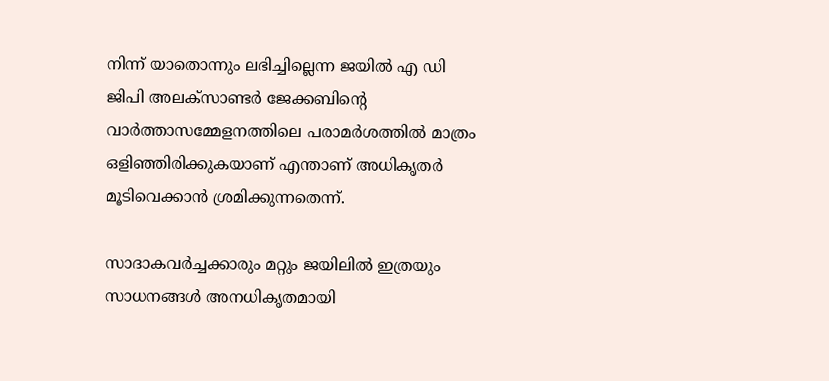നിന്ന്‌ യാതൊന്നും ലഭിച്ചില്ലെന്ന ജയില്‍ എ ഡി ജിപി അലക്സാണ്ടര്‍ ജേക്കബിന്റെ വാര്‍ത്താസമ്മേളനത്തിലെ പരാമര്‍ശത്തില്‍ മാത്രം ഒളിഞ്ഞിരിക്കുകയാണ്‌ എന്താണ്‌ അധികൃതര്‍ മൂടിവെക്കാന്‍ ശ്രമിക്കുന്നതെന്ന്‌.

സാദാകവര്‍ച്ചക്കാരും മറ്റും ജയിലില്‍ ഇത്രയും സാധനങ്ങള്‍ അനധികൃതമായി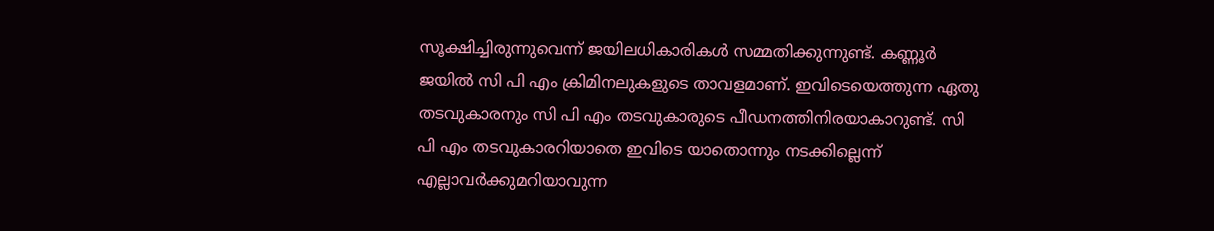സൂക്ഷിച്ചിരുന്നുവെന്ന്‌ ജയിലധികാരികള്‍ സമ്മതിക്കുന്നുണ്ട്‌. കണ്ണൂര്‍ ജയില്‍ സി പി എം ക്രിമിനലുകളുടെ താവളമാണ്‌. ഇവിടെയെത്തുന്ന ഏതു തടവുകാരനും സി പി എം തടവുകാരുടെ പീഡനത്തിനിരയാകാറുണ്ട്‌. സി പി എം തടവുകാരറിയാതെ ഇവിടെ യാതൊന്നും നടക്കില്ലെന്ന്‌ എല്ലാവര്‍ക്കുമറിയാവുന്ന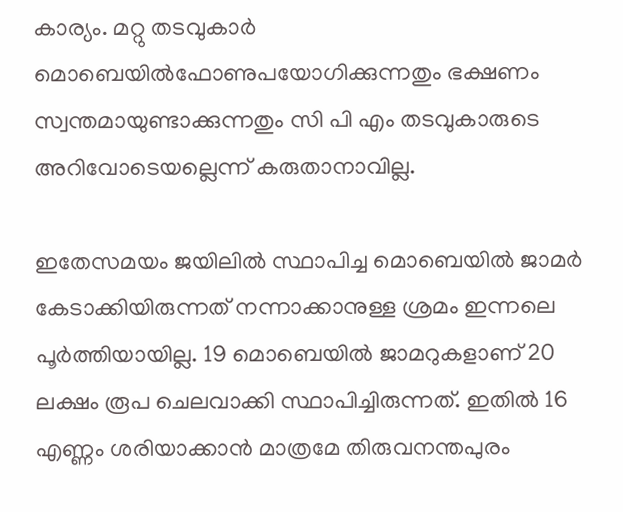കാര്യം. മറ്റു തടവുകാര്‍ മൊബെയില്‍ഫോണുപയോഗിക്കുന്നതും ഭക്ഷണം സ്വന്തമായുണ്ടാക്കുന്നതും സി പി എം തടവുകാരുടെ അറിവോടെയല്ലെന്ന്‌ കരുതാനാവില്ല.

ഇതേസമയം ജയിലില്‍ സ്ഥാപിച്ച മൊബെയില്‍ ജാമര്‍ കേടാക്കിയിരുന്നത്‌ നന്നാക്കാനുള്ള ശ്രമം ഇന്നലെ പൂര്‍ത്തിയായില്ല. 19 മൊബെയില്‍ ജാമറുകളാണ്‌ 20 ലക്ഷം രൂപ ചെലവാക്കി സ്ഥാപിച്ചിരുന്നത്‌. ഇതില്‍ 16 എണ്ണം ശരിയാക്കാന്‍ മാത്രമേ തിരുവനന്തപുരം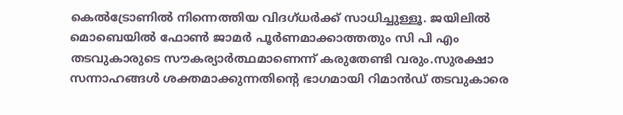കെല്‍ട്രോണില്‍ നിന്നെത്തിയ വിദഗ്ധര്‍ക്ക്‌ സാധിച്ചുള്ളൂ. ജയിലില്‍ മൊബെയില്‍ ഫോണ്‍ ജാമര്‍ പൂര്‍ണമാക്കാത്തതും സി പി എം തടവുകാരുടെ സൗകര്യാര്‍ത്ഥമാണെന്ന്‌ കരുതേണ്ടി വരും.സുരക്ഷാ സന്നാഹങ്ങള്‍ ശക്തമാക്കുന്നതിന്റെ ഭാഗമായി റിമാന്‍ഡ്‌ തടവുകാരെ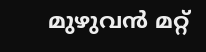മുഴുവന്‍ മറ്റ്‌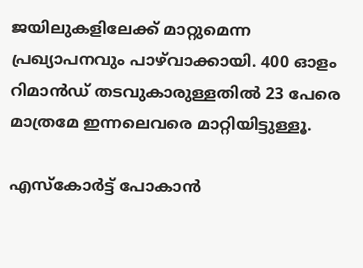ജയിലുകളിലേക്ക്‌ മാറ്റുമെന്ന പ്രഖ്യാപനവും പാഴ്‌വാക്കായി. 400 ഓളം റിമാന്‍ഡ്‌ തടവുകാരുള്ളതില്‍ 23 പേരെ മാത്രമേ ഇന്നലെവരെ മാറ്റിയിട്ടുള്ളൂ.

എസ്കോര്‍ട്ട്‌ പോകാന്‍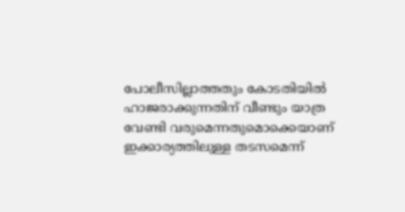പോലീസില്ലാത്തതും കോടതിയില്‍ ഹാജരാക്കുന്നതിന്‌ വീണ്ടും യാത്ര വേണ്ടി വരുമെന്നതുമൊക്കെയാണ്‌ ഇക്കാര്യത്തിലുള്ള തടസമെന്ന്‌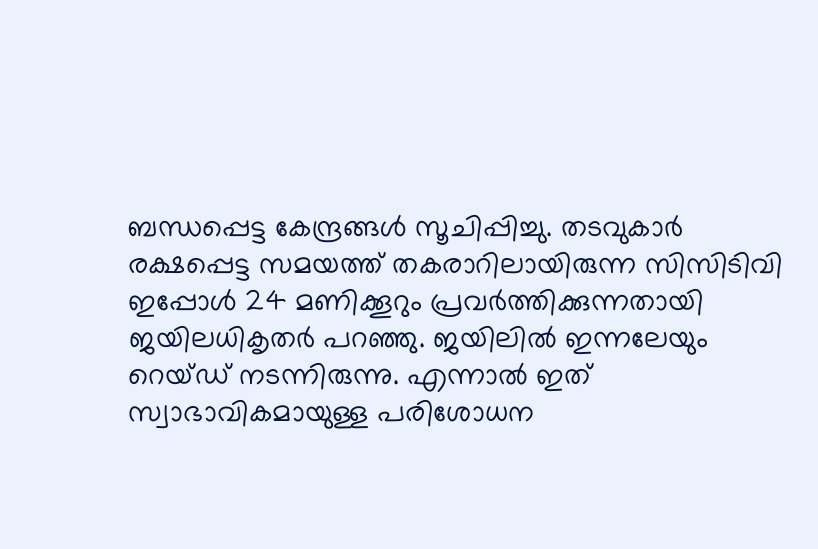ബന്ധപ്പെട്ട കേന്ദ്രങ്ങള്‍ സൂചിപ്പിച്ചു. തടവുകാര്‍ രക്ഷപ്പെട്ട സമയത്ത്‌ തകരാറിലായിരുന്ന സിസിടിവി ഇപ്പോള്‍ 24 മണിക്കൂറും പ്രവര്‍ത്തിക്കുന്നതായി ജയിലധികൃതര്‍ പറഞ്ഞു. ജയിലില്‍ ഇന്നലേയും റെയ്ഡ്‌ നടന്നിരുന്നു. എന്നാല്‍ ഇത്‌ സ്വാഭാവികമായുള്ള പരിശോധന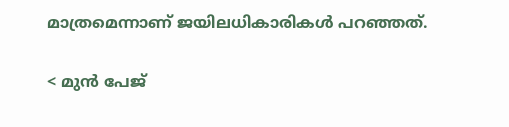മാത്രമെന്നാണ്‌ ജയിലധികാരികള്‍ പറഞ്ഞത്‌.

< മുന്‍ പേജ്‌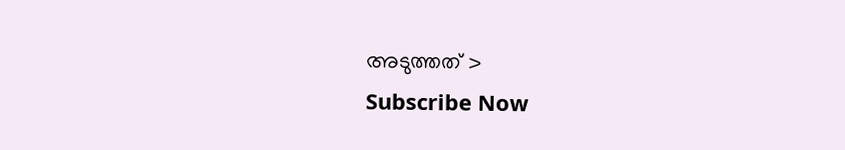അടുത്തത് >
Subscribe Now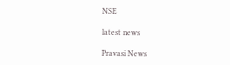NSE

latest news

Pravasi News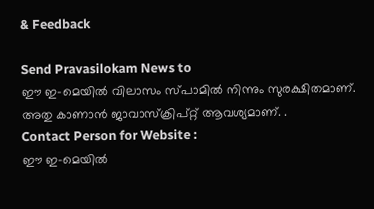& Feedback

Send Pravasilokam News to
ഈ ഇ-മെയില്‍ വിലാസം സ്‌പാമില്‍ നിന്നും സുരക്ഷിതമാണ്‌. അതു കാണാന്‍ ജാവാസ്ക്രിപ്റ്റ്‌ ആവശ്യമാണ്‌. .
Contact Person for Website :
ഈ ഇ-മെയില്‍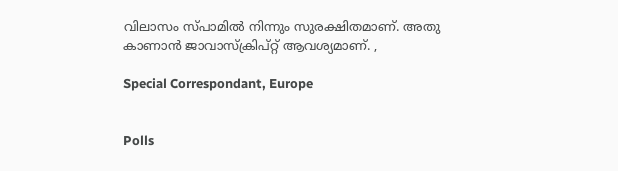വിലാസം സ്‌പാമില്‍ നിന്നും സുരക്ഷിതമാണ്‌. അതു കാണാന്‍ ജാവാസ്ക്രിപ്റ്റ്‌ ആവശ്യമാണ്‌. ,

Special Correspondant, Europe


Polls